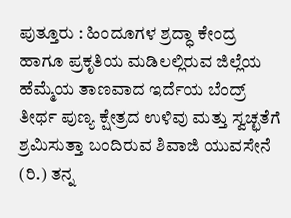ಪುತ್ತೂರು : ಹಿಂದೂಗಳ ಶ್ರದ್ಧಾ ಕೇಂದ್ರ ಹಾಗೂ ಪ್ರಕೃತಿಯ ಮಡಿಲಲ್ಲಿರುವ ಜಿಲ್ಲೆಯ ಹೆಮ್ಮೆಯ ತಾಣವಾದ ಇರ್ದೆಯ ಬೆಂದ್ರ್ ತೀರ್ಥ ಪುಣ್ಯ ಕ್ಷೇತ್ರದ ಉಳಿವು ಮತ್ತು ಸ್ವಚ್ಛತೆಗೆ ಶ್ರಮಿಸುತ್ತಾ ಬಂದಿರುವ ಶಿವಾಜಿ ಯುವಸೇನೆ (ರಿ.) ತನ್ನ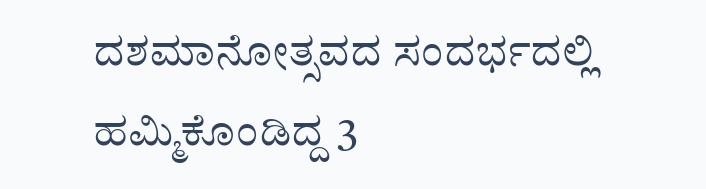ದಶಮಾನೋತ್ಸವದ ಸಂದರ್ಭದಲ್ಲಿ ಹಮ್ಮಿಕೊಂಡಿದ್ದ 3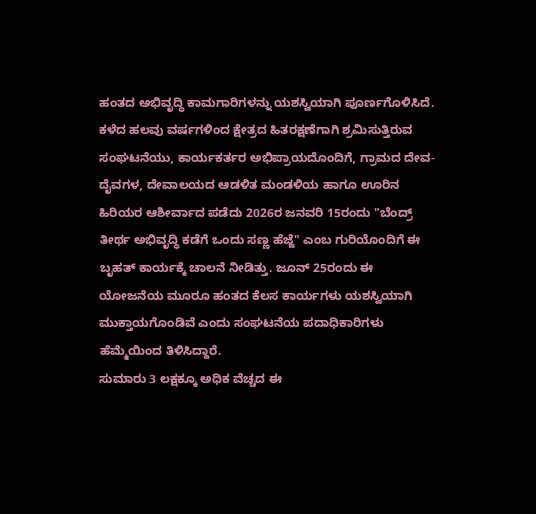ಹಂತದ ಅಭಿವೃದ್ಧಿ ಕಾಮಗಾರಿಗಳನ್ನು ಯಶಸ್ವಿಯಾಗಿ ಪೂರ್ಣಗೊಳಿಸಿದೆ. ಕಳೆದ ಹಲವು ವರ್ಷಗಳಿಂದ ಕ್ಷೇತ್ರದ ಹಿತರಕ್ಷಣೆಗಾಗಿ ಶ್ರಮಿಸುತ್ತಿರುವ ಸಂಘಟನೆಯು, ಕಾರ್ಯಕರ್ತರ ಅಭಿಪ್ರಾಯದೊಂದಿಗೆ, ಗ್ರಾಮದ ದೇವ-ದೈವಗಳ, ದೇವಾಲಯದ ಆಡಳಿತ ಮಂಡಳಿಯ ಹಾಗೂ ಊರಿನ ಹಿರಿಯರ ಆಶೀರ್ವಾದ ಪಡೆದು 2026ರ ಜನವರಿ 15ರಂದು "ಬೆಂದ್ರ್ ತೀರ್ಥ ಅಭಿವೃದ್ಧಿ ಕಡೆಗೆ ಒಂದು ಸಣ್ಣ ಹೆಜ್ಜೆ" ಎಂಬ ಗುರಿಯೊಂದಿಗೆ ಈ ಬೃಹತ್ ಕಾರ್ಯಕ್ಕೆ ಚಾಲನೆ ನೀಡಿತ್ತು. ಜೂನ್ 25ರಂದು ಈ ಯೋಜನೆಯ ಮೂರೂ ಹಂತದ ಕೆಲಸ ಕಾರ್ಯಗಳು ಯಶಸ್ವಿಯಾಗಿ ಮುಕ್ತಾಯಗೊಂಡಿವೆ ಎಂದು ಸಂಘಟನೆಯ ಪದಾಧಿಕಾರಿಗಳು ಹೆಮ್ಮೆಯಿಂದ ತಿಳಿಸಿದ್ದಾರೆ.
ಸುಮಾರು 3 ಲಕ್ಷಕ್ಕೂ ಅಧಿಕ ವೆಚ್ಚದ ಈ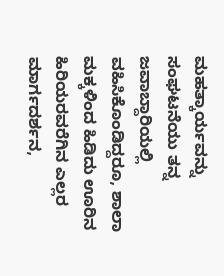ಮಹತ್ಕಾರ್ಯವನ್ನು ಸಂಘಟನೆಯು ತನ್ನ ಜವಾಬ್ದಾರಿಯಲ್ಲಿ ವಹಿಸಿಕೊಂಡಿದ್ದರೂ, ಶಾಲಾ ಮಕ್ಕಳಿಂದ ಹಿಡಿದು ಊರಿನ ಹಿರಿಯರವರೆಗಿನ ಎಲ್ಲರ ಮಾರ್ಗದರ್ಶನ,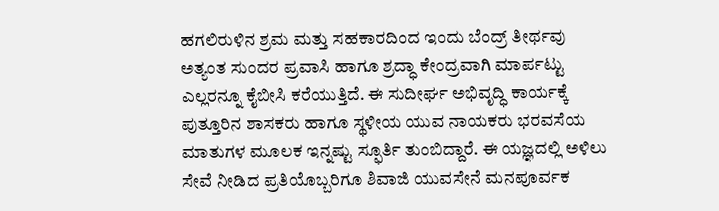ಹಗಲಿರುಳಿನ ಶ್ರಮ ಮತ್ತು ಸಹಕಾರದಿಂದ ಇಂದು ಬೆಂದ್ರ್ ತೀರ್ಥವು ಅತ್ಯಂತ ಸುಂದರ ಪ್ರವಾಸಿ ಹಾಗೂ ಶ್ರದ್ಧಾ ಕೇಂದ್ರವಾಗಿ ಮಾರ್ಪಟ್ಟು ಎಲ್ಲರನ್ನೂ ಕೈಬೀಸಿ ಕರೆಯುತ್ತಿದೆ. ಈ ಸುದೀರ್ಘ ಅಭಿವೃದ್ಧಿ ಕಾರ್ಯಕ್ಕೆ ಪುತ್ತೂರಿನ ಶಾಸಕರು ಹಾಗೂ ಸ್ಥಳೀಯ ಯುವ ನಾಯಕರು ಭರವಸೆಯ ಮಾತುಗಳ ಮೂಲಕ ಇನ್ನಷ್ಟು ಸ್ಫೂರ್ತಿ ತುಂಬಿದ್ದಾರೆ. ಈ ಯಜ್ಞದಲ್ಲಿ ಅಳಿಲು ಸೇವೆ ನೀಡಿದ ಪ್ರತಿಯೊಬ್ಬರಿಗೂ ಶಿವಾಜಿ ಯುವಸೇನೆ ಮನಪೂರ್ವಕ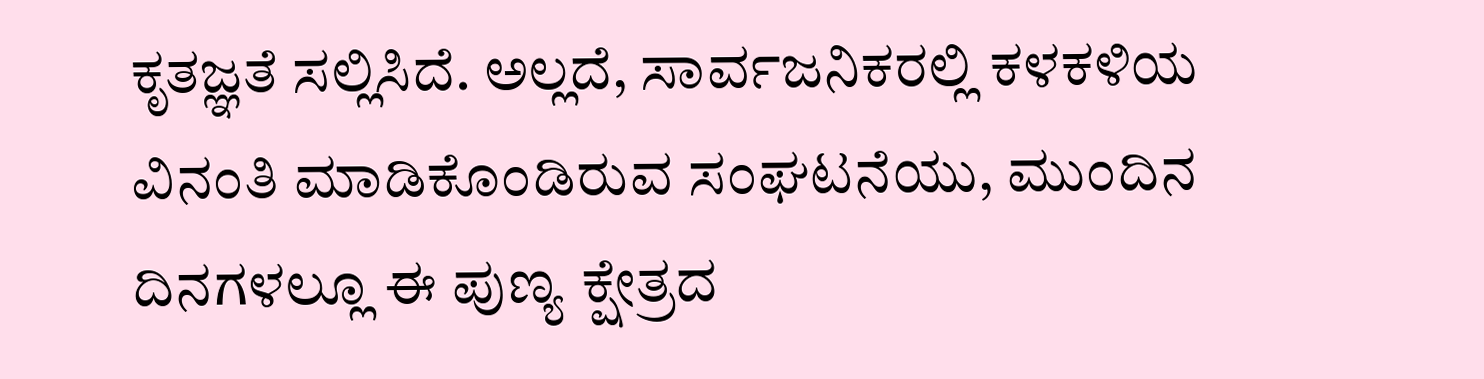ಕೃತಜ್ಞತೆ ಸಲ್ಲಿಸಿದೆ. ಅಲ್ಲದೆ, ಸಾರ್ವಜನಿಕರಲ್ಲಿ ಕಳಕಳಿಯ ವಿನಂತಿ ಮಾಡಿಕೊಂಡಿರುವ ಸಂಘಟನೆಯು, ಮುಂದಿನ ದಿನಗಳಲ್ಲೂ ಈ ಪುಣ್ಯ ಕ್ಷೇತ್ರದ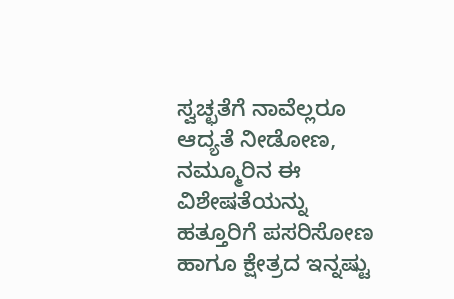ಸ್ವಚ್ಛತೆಗೆ ನಾವೆಲ್ಲರೂ ಆದ್ಯತೆ ನೀಡೋಣ, ನಮ್ಮೂರಿನ ಈ ವಿಶೇಷತೆಯನ್ನು ಹತ್ತೂರಿಗೆ ಪಸರಿಸೋಣ ಹಾಗೂ ಕ್ಷೇತ್ರದ ಇನ್ನಷ್ಟು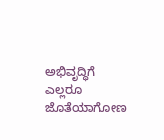ಅಭಿವೃದ್ಧಿಗೆ ಎಲ್ಲರೂ ಜೊತೆಯಾಗೋಣ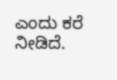ಎಂದು ಕರೆ ನೀಡಿದೆ.